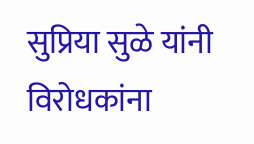सुप्रिया सुळे यांनी विरोधकांना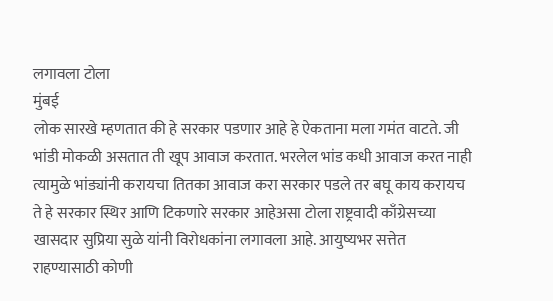लगावला टोला
मुंबई
लोक सारखे म्हणतात की हे सरकार पडणार आहे हे ऐकताना मला गमंत वाटते. जी भांडी मोकळी असतात ती खूप आवाज करतात. भरलेल भांड कधी आवाज करत नाही त्यामुळे भांड्यांनी करायचा तितका आवाज करा सरकार पडले तर बघू काय करायच ते हे सरकार स्थिर आणि टिकणारे सरकार आहेअसा टोला राष्ट्रवादी काँग्रेसच्या खासदार सुप्रिया सुळे यांनी विरोधकांना लगावला आहे. आयुष्यभर सत्तेत राहण्यासाठी कोणी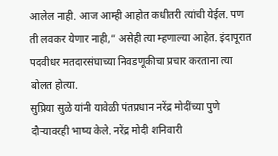आलेल नाही. आज आम्ही आहोत कधीतरी त्यांची येईल. पण ती लवकर येणार नाही,” असेही त्या म्हणाल्या आहेत. इंदापूरात पदवीधर मतदारसंघाच्या निवडणूकीचा प्रचार करताना त्या बोलत होत्या.
सुप्रिया सुळे यांनी यावेळी पंतप्रधान नरेंद्र मोदींच्या पुणे दौऱ्यावरही भाष्य केले. नरेंद्र मोदी शनिवारी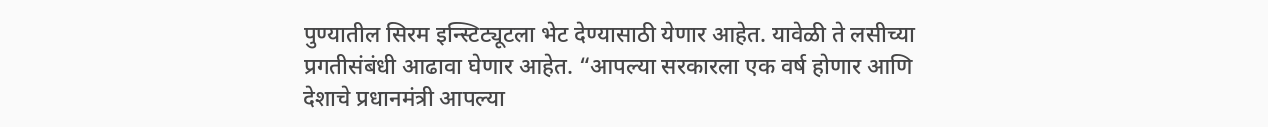पुण्यातील सिरम इन्स्टिट्यूटला भेट देण्यासाठी येणार आहेत. यावेळी ते लसीच्या प्रगतीसंबंधी आढावा घेणार आहेत. “आपल्या सरकारला एक वर्ष होणार आणि देशाचे प्रधानमंत्री आपल्या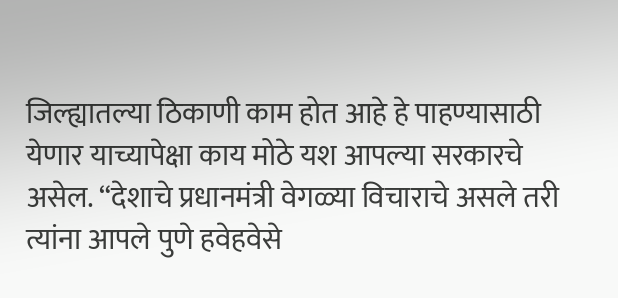जिल्ह्यातल्या ठिकाणी काम होत आहे हे पाहण्यासाठी येणार याच्यापेक्षा काय मोठे यश आपल्या सरकारचे असेल. “देशाचे प्रधानमंत्री वेगळ्या विचाराचे असले तरी त्यांना आपले पुणे हवेहवेसे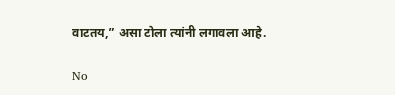वाटतय,” असा टोला त्यांनी लगावला आहे.

No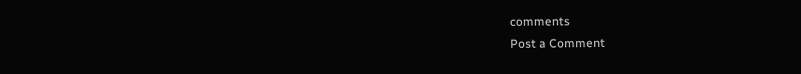comments
Post a Comment